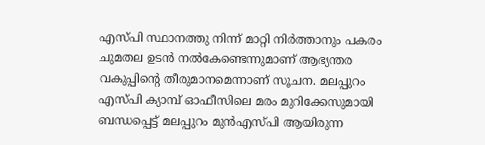എസ്പി സ്ഥാനത്തു നിന്ന് മാറ്റി നിർത്താനും പകരം ചുമതല ഉടൻ നൽകേണ്ടെന്നുമാണ് ആഭ്യന്തര വകുപ്പിൻ്റെ തീരുമാനമെന്നാണ് സൂചന. മലപ്പുറം എസ്പി ക്യാമ്പ് ഓഫീസിലെ മരം മുറിക്കേസുമായി ബന്ധപ്പെട്ട് മലപ്പുറം മുൻഎസ്പി ആയിരുന്ന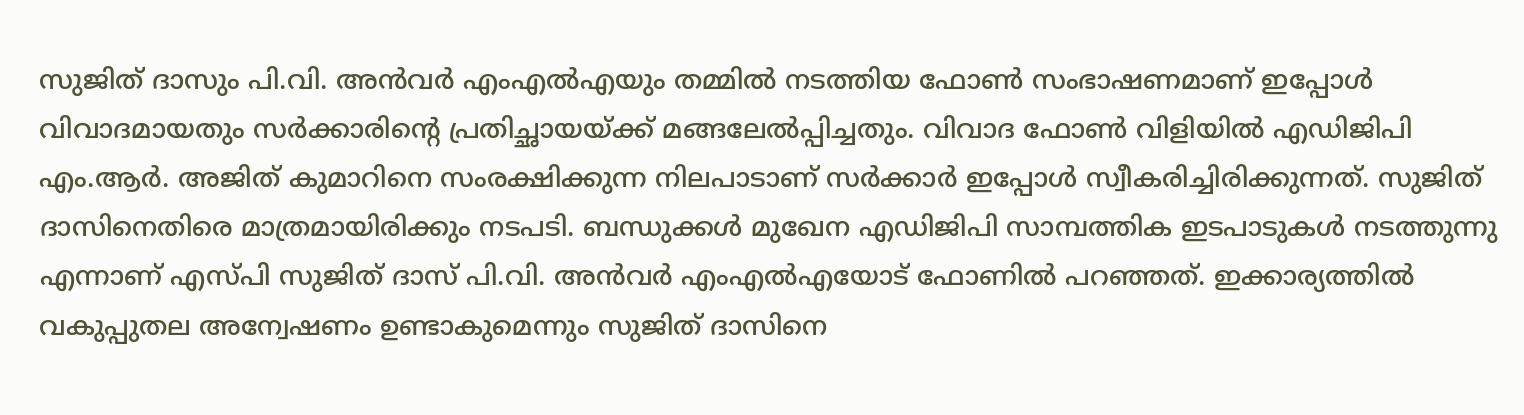സുജിത് ദാസും പി.വി. അൻവർ എംഎൽഎയും തമ്മിൽ നടത്തിയ ഫോൺ സംഭാഷണമാണ് ഇപ്പോൾ വിവാദമായതും സർക്കാരിൻ്റെ പ്രതിച്ഛായയ്ക്ക് മങ്ങലേൽപ്പിച്ചതും. വിവാദ ഫോൺ വിളിയിൽ എഡിജിപി എം.ആർ. അജിത് കുമാറിനെ സംരക്ഷിക്കുന്ന നിലപാടാണ് സർക്കാർ ഇപ്പോൾ സ്വീകരിച്ചിരിക്കുന്നത്. സുജിത് ദാസിനെതിരെ മാത്രമായിരിക്കും നടപടി. ബന്ധുക്കൾ മുഖേന എഡിജിപി സാമ്പത്തിക ഇടപാടുകൾ നടത്തുന്നു എന്നാണ് എസ്പി സുജിത് ദാസ് പി.വി. അൻവർ എംഎൽഎയോട് ഫോണിൽ പറഞ്ഞത്. ഇക്കാര്യത്തിൽ വകുപ്പുതല അന്വേഷണം ഉണ്ടാകുമെന്നും സുജിത് ദാസിനെ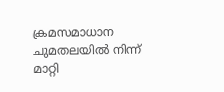ക്രമസമാധാന ചുമതലയിൽ നിന്ന് മാറ്റി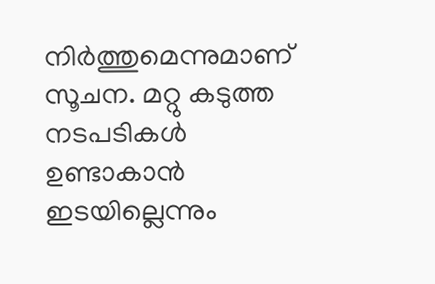നിർത്തുമെന്നുമാണ് സൂചന. മറ്റു കടുത്ത നടപടികൾ ഉണ്ടാകാൻ ഇടയില്ലെന്നും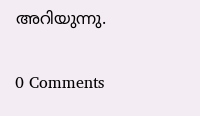അറിയുന്നു.

0 Comments